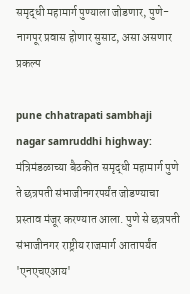समृद्धी महामार्ग पुण्याला जोडणार, पुणे-नागपूर प्रवास होणार सुसाट, असा असणार प्रकल्प

pune chhatrapati sambhaji nagar samruddhi highway: मंत्रिमंडळाच्या बैठकीत समृद्धी महामार्ग पुणे ते छत्रपती संभाजीनगरपर्यंत जोडण्याचा प्रस्ताव मंजूर करण्यात आला. पुणे से छत्रपती संभाजीनगर राष्ट्रीय राजमार्ग आतापर्यंत 'एनएचएआय'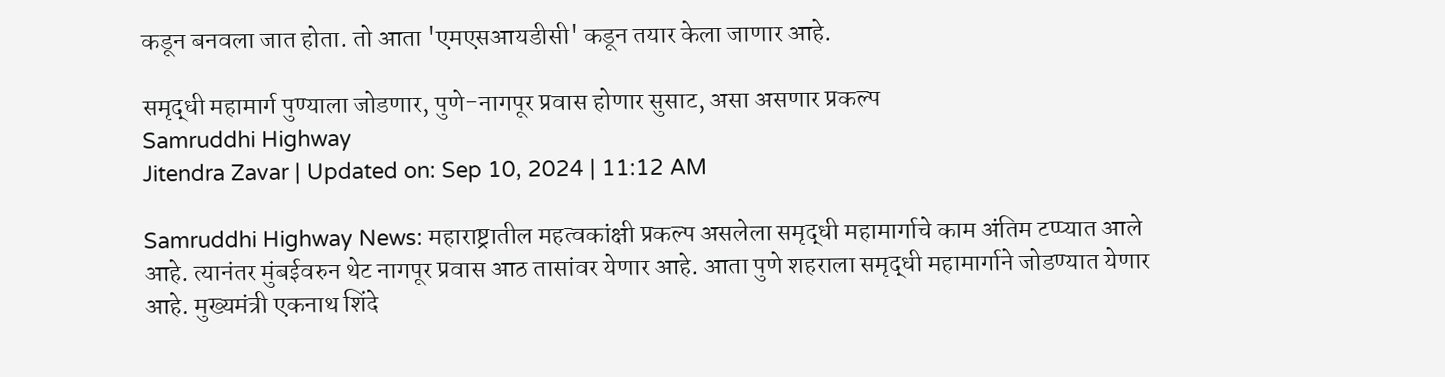कडून बनवला जात होता. तो आता 'एमएसआयडीसी' कडून तयार केला जाणार आहे.

समृद्धी महामार्ग पुण्याला जोडणार, पुणे-नागपूर प्रवास होणार सुसाट, असा असणार प्रकल्प
Samruddhi Highway
Jitendra Zavar | Updated on: Sep 10, 2024 | 11:12 AM

Samruddhi Highway News: महाराष्ट्रातील महत्वकांक्षी प्रकल्प असलेला समृद्धी महामार्गाचे काम अंतिम टप्प्यात आले आहे. त्यानंतर मुंबईवरुन थेट नागपूर प्रवास आठ तासांवर येणार आहे. आता पुणे शहराला समृद्धी महामार्गाने जोडण्यात येणार आहे. मुख्यमंत्री एकनाथ शिंदे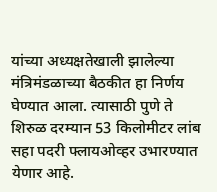यांच्या अध्यक्षतेखाली झालेल्या मंत्रिमंडळाच्या बैठकीत हा निर्णय घेण्यात आला. त्यासाठी पुणे ते शिरुळ दरम्यान 53 किलोमीटर लांब सहा पदरी फ्लायओव्हर उभारण्यात येणार आहे.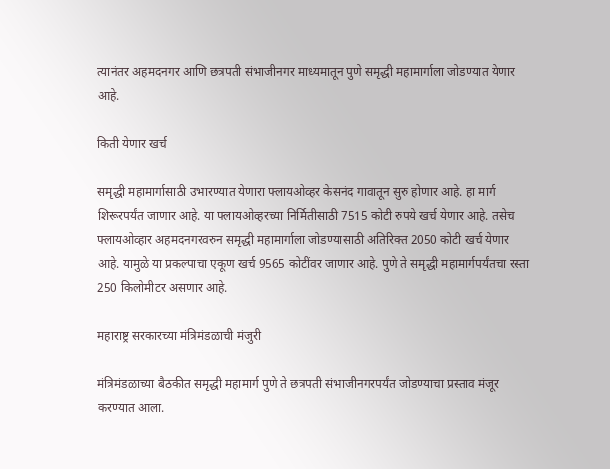त्यानंतर अहमदनगर आणि छत्रपती संभाजीनगर माध्यमातून पुणे समृद्धी महामार्गाला जोडण्यात येणार आहे.

किती येणार खर्च

समृद्धी महामार्गासाठी उभारण्यात येणारा फ्लायओव्हर केसनंद गावातून सुरु होणार आहे. हा मार्ग शिरूरपर्यंत जाणार आहे. या फ्लायओव्हरच्या निर्मितीसाठी 7515 कोटी रुपये खर्च येणार आहे. तसेच फ्लायओव्हार अहमदनगरवरुन समृद्धी महामार्गाला जोडण्यासाठी अतिरिक्त 2050 कोटी खर्च येणार आहे. यामुळे या प्रकल्पाचा एकूण खर्च 9565 कोटींवर जाणार आहे. पुणे ते समृद्धी महामार्गपर्यंतचा रस्ता 250 किलोमीटर असणार आहे.

महाराष्ट्र सरकारच्या मंत्रिमंडळाची मंजुरी

मंत्रिमंडळाच्या बैठकीत समृद्धी महामार्ग पुणे ते छत्रपती संभाजीनगरपर्यंत जोडण्याचा प्रस्ताव मंजूर करण्यात आला.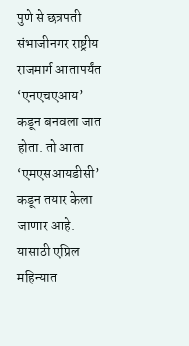पुणे से छत्रपती संभाजीनगर राष्ट्रीय राजमार्ग आतापर्यंत ‘एनएचएआय’ कडून बनवला जात होता. तो आता ‘एमएसआयडीसी’ कडून तयार केला जाणार आहे. यासाठी एप्रिल महिन्यात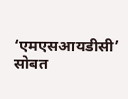‘एमएसआयडीसी’ सोबत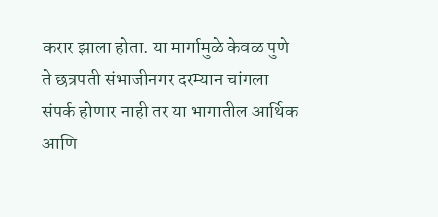करार झाला होता. या मार्गामुळे केवळ पुणे ते छत्रपती संभाजीनगर दरम्यान चांगला संपर्क होणार नाही तर या भागातील आर्थिक आणि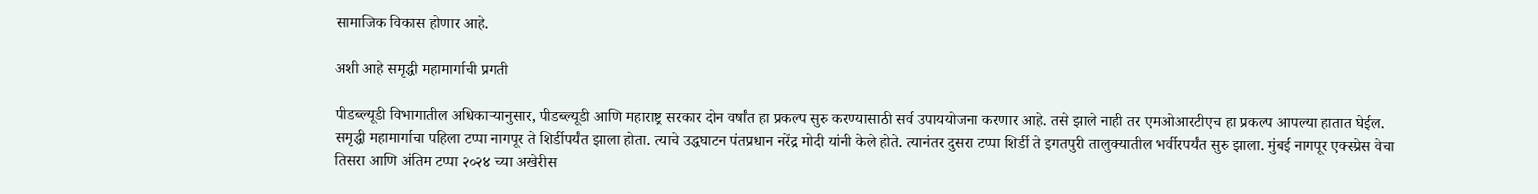सामाजिक विकास होणार आहे.

अशी आहे समृद्धी महामार्गाची प्रगती

पीडब्ल्यूडी विभागातील अधिकाऱ्यानुसार, पीडब्ल्यूडी आणि महाराष्ट्र सरकार दोन वर्षांत हा प्रकल्प सुरु करण्यासाठी सर्व उपाययोजना करणार आहे. तसे झाले नाही तर एमओआरटीएच हा प्रकल्प आपल्या हातात घेईल. समृद्धी महामार्गाचा पहिला टप्पा नागपूर ते शिर्डीपर्यंत झाला होता. त्याचे उद्धघाटन पंतप्रधान नरेंद्र मोदी यांनी केले होते. त्यानंतर दुसरा टप्पा शिर्डी ते इगतपुरी तालुक्यातील भर्वीरपर्यंत सुरु झाला. मुंबई नागपूर एक्स्प्रेस वेचा तिसरा आणि अंतिम टप्पा २०२४ च्या अखेरीस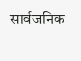सार्वजनिक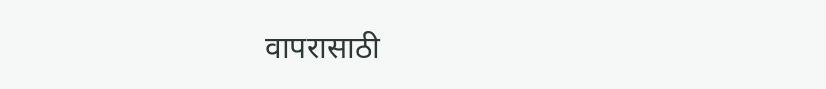वापरासाठी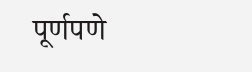पूर्णपणे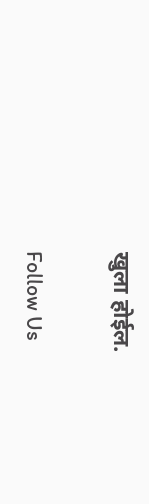खुला होईल.

Follow Us